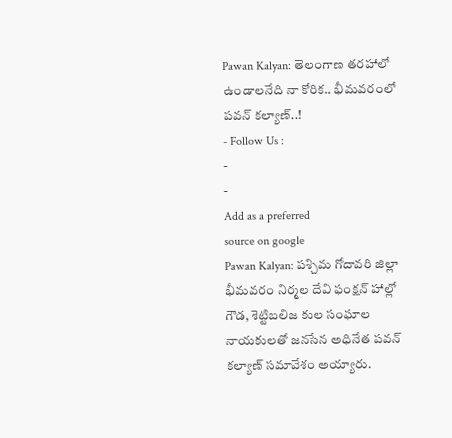Pawan Kalyan: తెలంగాణ తరహాలో ఉండాలనేది నా కోరిక.. భీమవరంలో పవన్ కల్యాణ్..!
- Follow Us :
-
-
Add as a preferred
source on google
Pawan Kalyan: పశ్చిమ గోదావరి జిల్లా భీమవరం నిర్మల దేవి ఫంక్షన్ హాల్లో గౌడ, శెట్టిబలిజ కుల సంఘాల నాయకులతో జనసేన అధినేత పవన్ కల్యాణ్ సమావేశం అయ్యారు.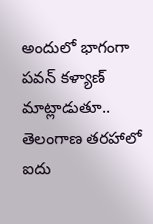అందులో భాగంగా పవన్ కళ్యాణ్ మాట్లాడుతూ.. తెలంగాణ తరహాలో ఐదు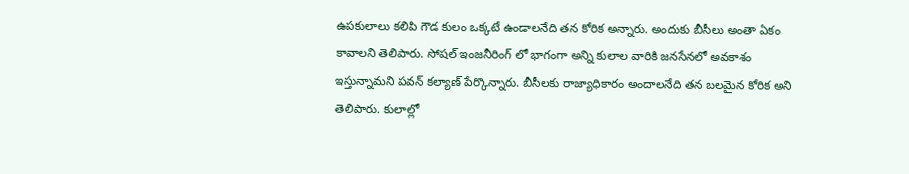ఉపకులాలు కలిపి గౌడ కులం ఒక్కటే ఉండాలనేది తన కోరిక అన్నారు. అందుకు బీసీలు అంతా ఏకం కావాలని తెలిపారు. సోషల్ ఇంజనీరింగ్ లో భాగంగా అన్ని కులాల వారికి జనసేనలో అవకాశం ఇస్తున్నామని పవన్ కల్యాణ్ పేర్కొన్నారు. బీసీలకు రాజ్యాధికారం అందాలనేది తన బలమైన కోరిక అని తెలిపారు. కులాల్లో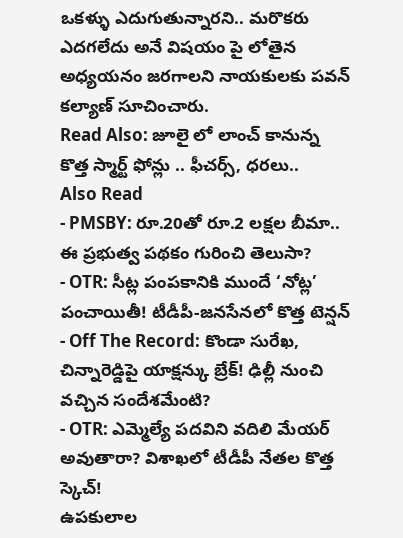ఒకళ్ళు ఎదుగుతున్నారని.. మరొకరు ఎదగలేదు అనే విషయం పై లోతైన అధ్యయనం జరగాలని నాయకులకు పవన్ కల్యాణ్ సూచించారు.
Read Also: జూలై లో లాంచ్ కానున్న కొత్త స్మార్ట్ ఫోన్లు .. ఫీచర్స్, ధరలు..
Also Read
- PMSBY: రూ.20తో రూ.2 లక్షల బీమా.. ఈ ప్రభుత్వ పథకం గురించి తెలుసా?
- OTR: సీట్ల పంపకానికి ముందే ‘నోట్ల’ పంచాయితీ! టీడీపీ-జనసేనలో కొత్త టెన్షన్
- Off The Record: కొండా సురేఖ, చిన్నారెడ్డిపై యాక్షన్కు బ్రేక్! ఢిల్లీ నుంచి వచ్చిన సందేశమేంటి?
- OTR: ఎమ్మెల్యే పదవిని వదిలి మేయర్ అవుతారా? విశాఖలో టీడీపీ నేతల కొత్త స్కెచ్!
ఉపకులాల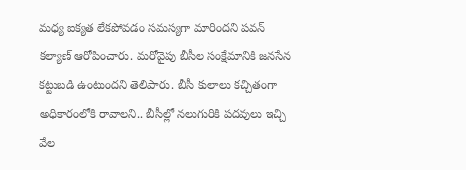మధ్య ఐక్యత లేకపోవడం సమస్యగా మారిందని పవన్ కల్యాణ్ ఆరోపించారు. మరోవైపు బీసీల సంక్షేమానికి జనసేన కట్టుబడి ఉంటుందని తెలిపారు. బీసీ కులాలు కచ్చితంగా అధికారంలోకి రావాలని.. బీసీల్లో నలుగురికి పదవులు ఇచ్చి వేల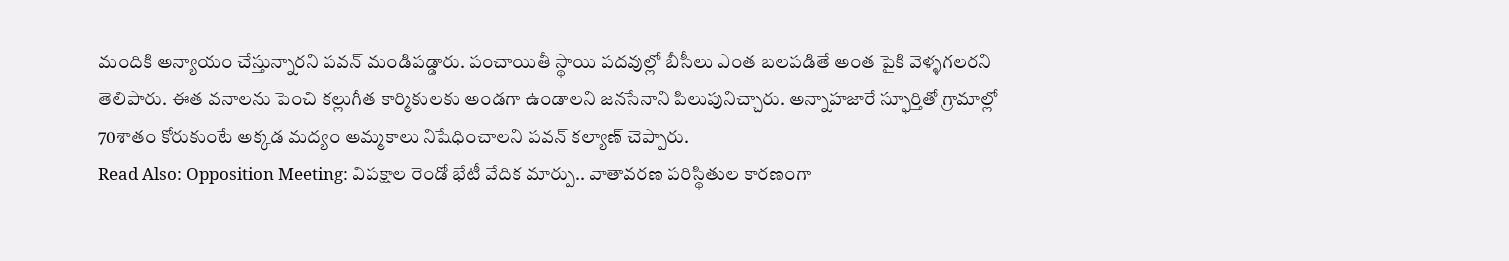మందికి అన్యాయం చేస్తున్నారని పవన్ మండిపడ్డారు. పంచాయితీ స్థాయి పదవుల్లో బీసీలు ఎంత బలపడితే అంత పైకి వెళ్ళగలరని తెలిపారు. ఈత వనాలను పెంచి కల్లుగీత కార్మికులకు అండగా ఉండాలని జనసేనాని పిలుపునిచ్చారు. అన్నాహజారే స్ఫూర్తితో గ్రామాల్లో 70శాతం కోరుకుంటే అక్కడ మద్యం అమ్మకాలు నిషేధించాలని పవన్ కల్యాణ్ చెప్పారు.
Read Also: Opposition Meeting: విపక్షాల రెండో భేటీ వేదిక మార్పు.. వాతావరణ పరిస్థితుల కారణంగా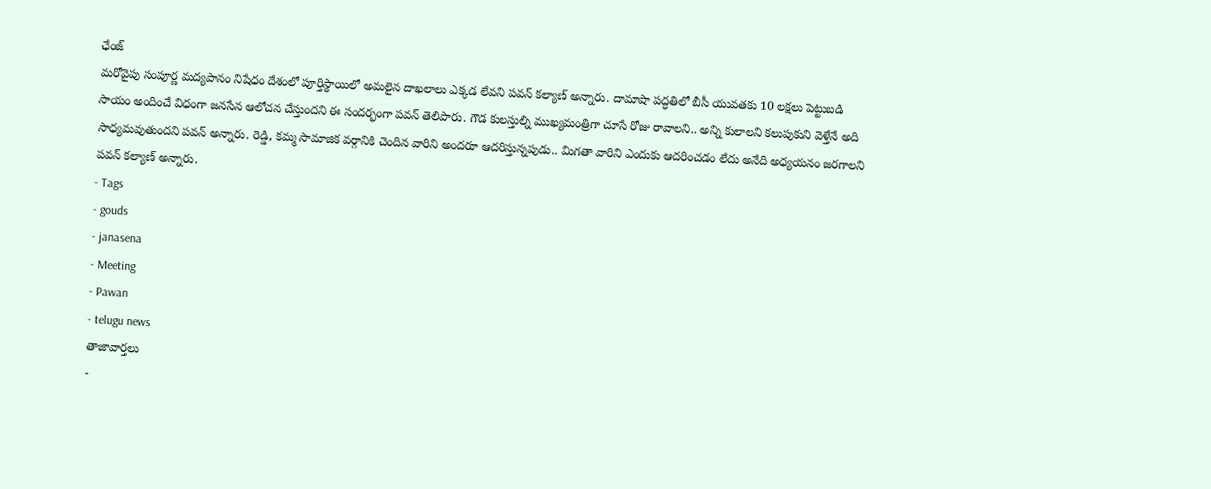ఛేంజ్
మరోవైపు సంపూర్ణ మద్యపానం నిషేధం దేశంలో పూర్తిస్థాయిలో అమలైన దాఖలాలు ఎక్కడ లేవని పవన్ కల్యాణ్ అన్నారు. దామాషా పద్ధతిలో బీసీ యువతకు 10 లక్షలు పెట్టుబడి సాయం అందించే విధంగా జనసేన ఆలోచన చేస్తుందని ఈ సందర్భంగా పవన్ తెలిపారు. గౌడ కులస్తుల్ని ముఖ్యమంత్రిగా చూసే రోజు రావాలని.. అన్ని కులాలని కలుపుకుని వెళ్తేనే అది సాధ్యమవుతుందని పవన్ అన్నారు. రెడ్డి, కమ్మ సామాజిక వర్గానికి చెందిన వారిని అందరూ ఆదరిస్తున్నపుడు.. మిగతా వారిని ఎందుకు ఆదరించడం లేదు అనేది అధ్యయనం జరగాలని పవన్ కల్యాణ్ అన్నారు.
- Tags
- gouds
- janasena
- Meeting
- Pawan
- telugu news
తాజావార్తలు
-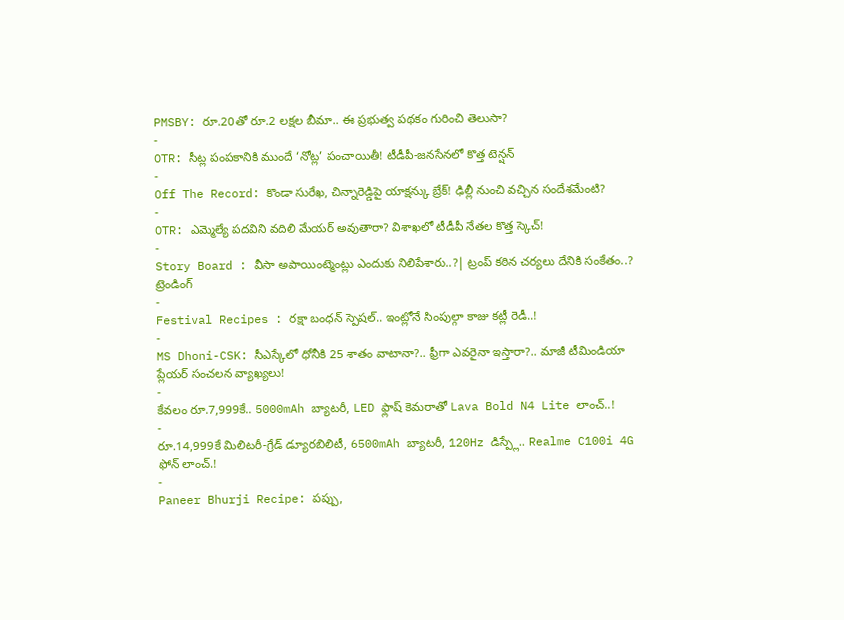PMSBY: రూ.20తో రూ.2 లక్షల బీమా.. ఈ ప్రభుత్వ పథకం గురించి తెలుసా?
-
OTR: సీట్ల పంపకానికి ముందే ‘నోట్ల’ పంచాయితీ! టీడీపీ-జనసేనలో కొత్త టెన్షన్
-
Off The Record: కొండా సురేఖ, చిన్నారెడ్డిపై యాక్షన్కు బ్రేక్! ఢిల్లీ నుంచి వచ్చిన సందేశమేంటి?
-
OTR: ఎమ్మెల్యే పదవిని వదిలి మేయర్ అవుతారా? విశాఖలో టీడీపీ నేతల కొత్త స్కెచ్!
-
Story Board : వీసా అపాయింట్మెంట్లు ఎందుకు నిలిపేశారు..?| ట్రంప్ కఠిన చర్యలు దేనికి సంకేతం..?
ట్రెండింగ్
-
Festival Recipes : రక్షా బంధన్ స్పెషల్.. ఇంట్లోనే సింపుల్గా కాజు కట్లీ రెడీ..!
-
MS Dhoni-CSK: సీఎస్కేలో ధోనీకి 25 శాతం వాటానా?.. ఫ్రీగా ఎవరైనా ఇస్తారా?.. మాజీ టీమిండియా ప్లేయర్ సంచలన వ్యాఖ్యలు!
-
కేవలం రూ.7,999కే.. 5000mAh బ్యాటరీ, LED ఫ్లాష్ కెమరాతో Lava Bold N4 Lite లాంచ్..!
-
రూ.14,999కే మిలిటరీ-గ్రేడ్ డ్యూరబిలిటీ, 6500mAh బ్యాటరీ, 120Hz డిస్ప్లే.. Realme C100i 4G ఫోన్ లాంచ్.!
-
Paneer Bhurji Recipe: పప్పు,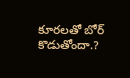కూరలతో బోర్ కొడుతోందా.?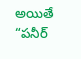అయితే “పనీర్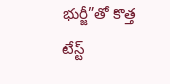భుర్జీ”తో కొత్త టేస్ట్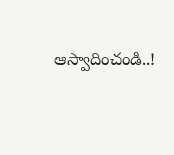ఆస్వాదించండి..!